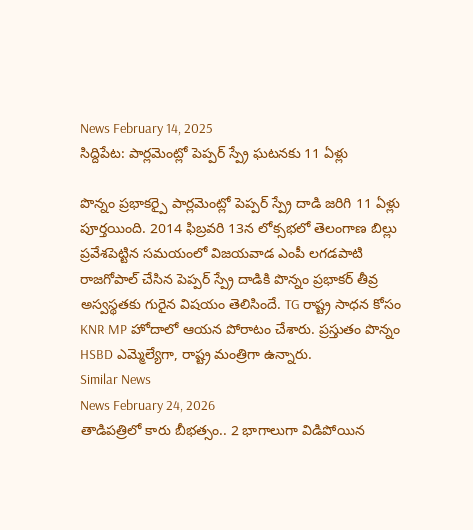News February 14, 2025
సిద్దిపేట: పార్లమెంట్లో పెప్పర్ స్ప్రే ఘటనకు 11 ఏళ్లు

పొన్నం ప్రభాకర్పై పార్లమెంట్లో పెప్పర్ స్ప్రే దాడి జరిగి 11 ఏళ్లు పూర్తయింది. 2014 ఫిబ్రవరి 13న లోక్సభలో తెలంగాణ బిల్లు ప్రవేశపెట్టిన సమయంలో విజయవాడ ఎంపీ లగడపాటి రాజగోపాల్ చేసిన పెప్పర్ స్ప్రే దాడికి పొన్నం ప్రభాకర్ తీవ్ర అస్వస్థతకు గురైన విషయం తెలిసిందే. TG రాష్ట్ర సాధన కోసం KNR MP హోదాలో ఆయన పోరాటం చేశారు. ప్రస్తుతం పొన్నం HSBD ఎమ్మెల్యేగా, రాష్ట్ర మంత్రిగా ఉన్నారు.
Similar News
News February 24, 2026
తాడిపత్రిలో కారు బీభత్సం.. 2 భాగాలుగా విడిపోయిన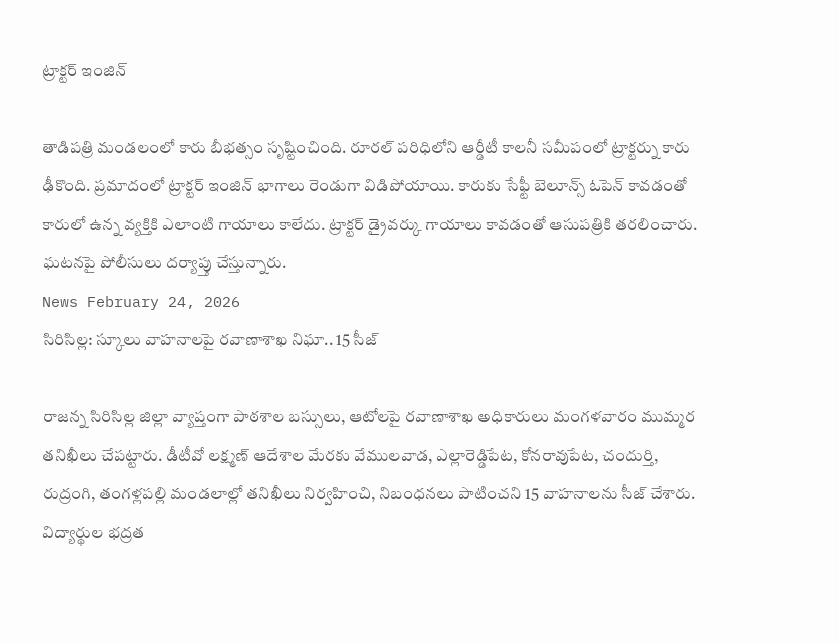ట్రాక్టర్ ఇంజిన్

తాడిపత్రి మండలంలో కారు బీభత్సం సృష్టించింది. రూరల్ పరిధిలోని ఆర్డీటీ కాలనీ సమీపంలో ట్రాక్టర్ను కారు ఢీకొంది. ప్రమాదంలో ట్రాక్టర్ ఇంజిన్ భాగాలు రెండుగా విడిపోయాయి. కారుకు సేఫ్టీ బెలూన్స్ ఓపెన్ కావడంతో కారులో ఉన్న వ్యక్తికి ఎలాంటి గాయాలు కాలేదు. ట్రాక్టర్ డ్రైవర్కు గాయాలు కావడంతో ఆసుపత్రికి తరలించారు. ఘటనపై పోలీసులు దర్యాప్తు చేస్తున్నారు.
News February 24, 2026
సిరిసిల్ల: స్కూలు వాహనాలపై రవాణాశాఖ నిఘా.. 15 సీజ్

రాజన్న సిరిసిల్ల జిల్లా వ్యాప్తంగా పాఠశాల బస్సులు, ఆటోలపై రవాణాశాఖ అధికారులు మంగళవారం ముమ్మర తనిఖీలు చేపట్టారు. డీటీవో లక్ష్మణ్ ఆదేశాల మేరకు వేములవాడ, ఎల్లారెడ్డిపేట, కోనరావుపేట, చందుర్తి, రుద్రంగి, తంగళ్లపల్లి మండలాల్లో తనిఖీలు నిర్వహించి, నిబంధనలు పాటించని 15 వాహనాలను సీజ్ చేశారు. విద్యార్థుల భద్రత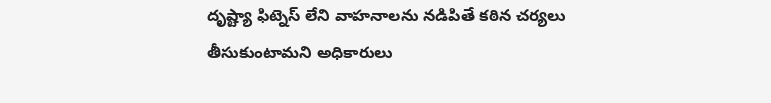దృష్ట్యా ఫిట్నెస్ లేని వాహనాలను నడిపితే కఠిన చర్యలు తీసుకుంటామని అధికారులు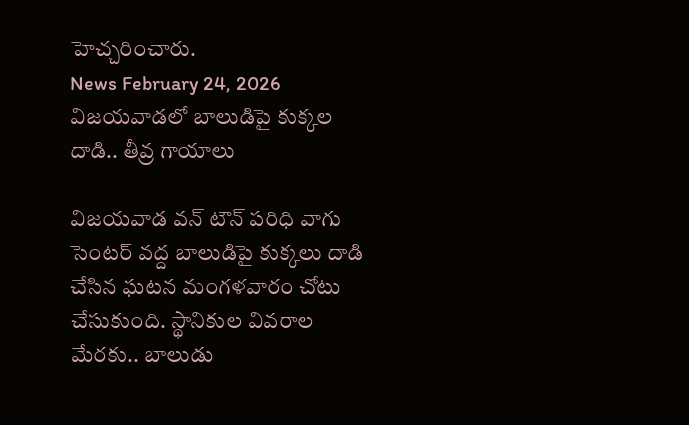హెచ్చరించారు.
News February 24, 2026
విజయవాడలో బాలుడిపై కుక్కల దాడి.. తీవ్ర గాయాలు

విజయవాడ వన్ టౌన్ పరిధి వాగు సెంటర్ వద్ద బాలుడిపై కుక్కలు దాడి చేసిన ఘటన మంగళవారం చోటు చేసుకుంది. స్థానికుల వివరాల మేరకు.. బాలుడు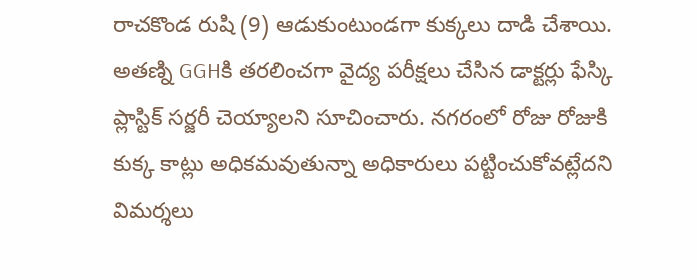రాచకొండ రుషి (9) ఆడుకుంటుండగా కుక్కలు దాడి చేశాయి. అతణ్ని GGHకి తరలించగా వైద్య పరీక్షలు చేసిన డాక్టర్లు ఫేస్కి ప్లాస్టిక్ సర్జరీ చెయ్యాలని సూచించారు. నగరంలో రోజు రోజుకి కుక్క కాట్లు అధికమవుతున్నా అధికారులు పట్టించుకోవట్లేదని విమర్శలు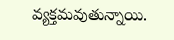వ్యక్తమవుతున్నాయి.